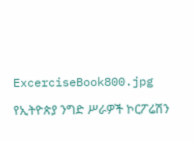ExcerciseBook800.jpg

የኢትዮጵያ ንግድ ሥራዎች ኮርፖሬሽን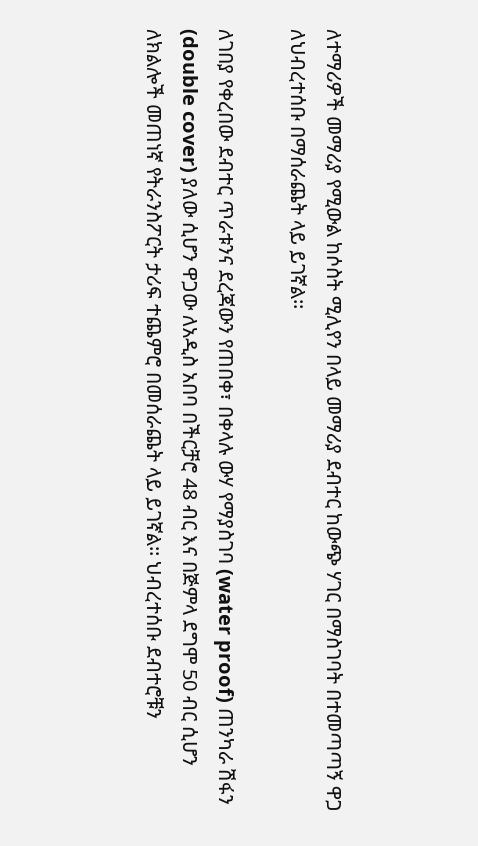ለተማሪዎች መማሪያ የሚውል ከሶስት ሚሊየን በላይ መማሪያ ደብተር ከውጭ ሃገር በማስገባት በተመጣጣኝ ዋጋ ለህብረተሰቡ በማሰራጨት ላይ ይገኛል፡፡

ለገበያ የቀረበው ደብተር ጥራቱንና ደረጃውን የጠበቀ፣ በቀላሉ ውሃ የማያስገባ (water proof) ጠንካራ ሽፋን (double cover) ያለው ሲሆን ዋጋው ለአዲስ አበባ በችርቻሮ 48 ብር እና በጅምላ ደግሞ 50 ብር ሲሆን ለክልሎች መጠነኛ የትራንስፖርት ታሪፍ ተጨምሮ በመሰራጨት ላይ ይገኛል፡፡ ህብረተሰቡ ደብተሮቹን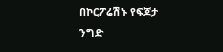በኮርፖሬሽኑ የፍጆታ ንግድ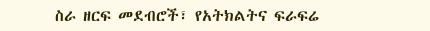ስራ ዘርፍ መደብሮች፣ የአትክልትና ፍራፍሬ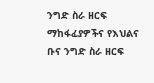ንግድ ስራ ዘርፍ ማከፋፈያዎችና የእህልና ቡና ንግድ ስራ ዘርፍ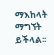ማእከላት ማግኘት ይችላል፡፡